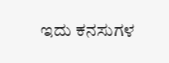ಇದು ಕನಸುಗಳ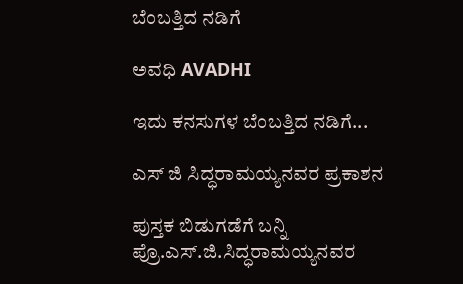ಬೆಂಬತ್ತಿದ ನಡಿಗೆ‍

ಅವಧಿ AVADHI

ಇದು ಕನಸುಗಳ ಬೆಂಬತ್ತಿದ ನಡಿಗೆ...

ಎಸ್ ಜಿ ಸಿದ್ಧರಾಮಯ್ಯನವರ ಪ್ರಕಾಶನ

ಪುಸ್ತಕ ಬಿಡುಗಡೆಗೆ ಬನ್ನಿ ಪ್ರೊ.ಎಸ್.ಜಿ.ಸಿದ್ಧರಾಮಯ್ಯನವರ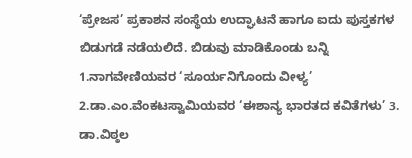‘ಪ್ರೇಜಸ’ ಪ್ರಕಾಶನ ಸಂಸ್ಥೆಯ ಉದ್ಘಾಟನೆ ಹಾಗೂ ಐದು ಪುಸ್ತಕಗಳ ಬಿಡುಗಡೆ ನಡೆಯಲಿದೆ. ಬಿಡುವು ಮಾಡಿಕೊಂಡು ಬನ್ನಿ 1.ನಾಗವೇಣಿಯವರ ‘ಸೂರ್ಯನಿಗೊಂದು ವೀಳ್ಯ’ 2.ಡಾ.ಎಂ.ವೆಂಕಟಸ್ವಾಮಿಯವರ ‘ಈಶಾನ್ಯ ಭಾರತದ ಕವಿತೆಗಳು’ 3. ಡಾ.ವಿಠ್ಠಲ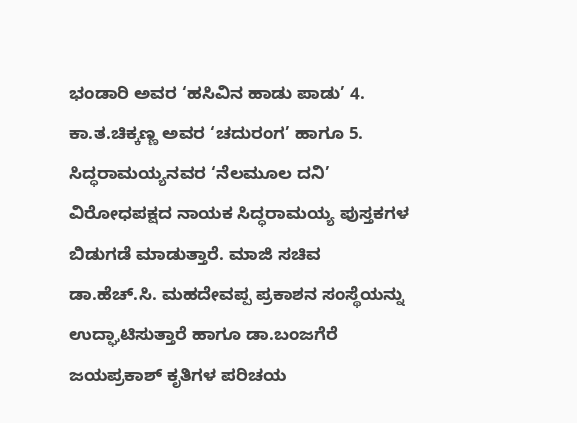ಭಂಡಾರಿ ಅವರ ‘ಹಸಿವಿನ ಹಾಡು ಪಾಡು’ 4. ಕಾ.ತ.ಚಿಕ್ಕಣ್ಣ ಅವರ ‘ಚದುರಂಗ’ ಹಾಗೂ 5. ಸಿದ್ಧರಾಮಯ್ಯನವರ ‘ನೆಲಮೂಲ ದನಿ’   ವಿರೋಧಪಕ್ಷದ ನಾಯಕ ಸಿದ್ಧರಾಮಯ್ಯ ಪುಸ್ತಕಗಳ ಬಿಡುಗಡೆ ಮಾಡುತ್ತಾರೆ. ಮಾಜಿ ಸಚಿವ ಡಾ.ಹೆಚ್.ಸಿ. ಮಹದೇವಪ್ಪ ಪ್ರಕಾಶನ ಸಂಸ್ಥೆಯನ್ನು ಉದ್ಘಾಟಿಸುತ್ತಾರೆ ಹಾಗೂ ಡಾ.ಬಂಜಗೆರೆ ಜಯಪ್ರಕಾಶ್ ಕೃತಿಗಳ ಪರಿಚಯ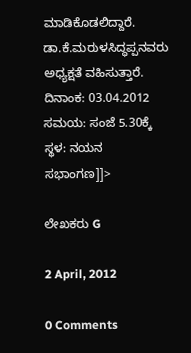ಮಾಡಿಕೊಡಲಿದ್ದಾರೆ. ಡಾ.ಕೆ.ಮರುಳಸಿದ್ಧಪ್ಪನವರು ಅಧ್ಯಕ್ಷತೆ ವಹಿಸುತ್ತಾರೆ. ದಿನಾಂಕ: 03.04.2012 ಸಮಯ: ಸಂಜೆ 5.30ಕ್ಕೆ ಸ್ಥಳ: ನಯನ ಸಭಾಂಗಣ]]>

ಲೇಖಕರು G

2 April, 2012

0 Comments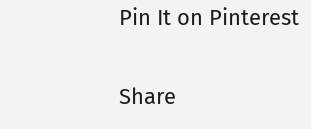Pin It on Pinterest

Share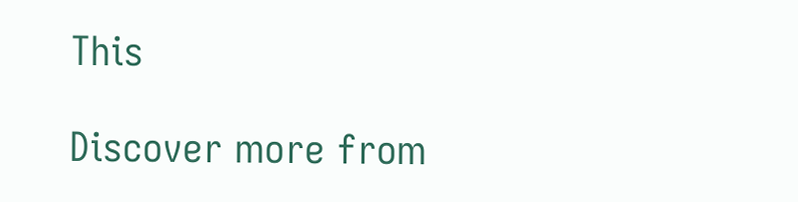This

Discover more from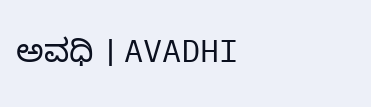ಅವಧಿ । AVADHI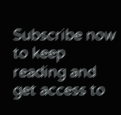Subscribe now to keep reading and get access to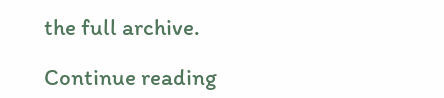the full archive.

Continue reading